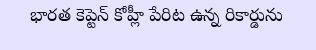భారత కెప్టెన్ కోహ్లీ పేరిట ఉన్న రికార్డును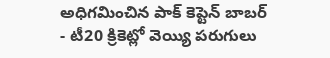అధిగమించిన పాక్ కెప్టెన్ బాబర్
- టీ20 క్రికెట్లో వెయ్యి పరుగులు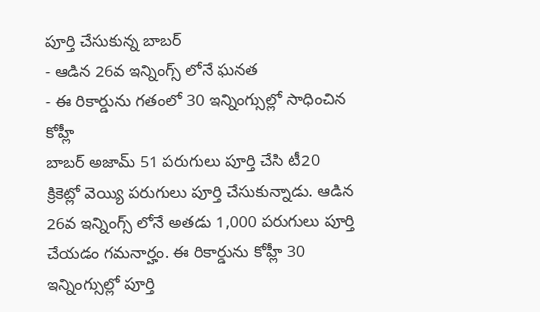పూర్తి చేసుకున్న బాబర్
- ఆడిన 26వ ఇన్నింగ్స్ లోనే ఘనత
- ఈ రికార్డును గతంలో 30 ఇన్నింగ్సుల్లో సాధించిన కోహ్లీ
బాబర్ అజామ్ 51 పరుగులు పూర్తి చేసి టీ20 క్రికెట్లో వెయ్యి పరుగులు పూర్తి చేసుకున్నాడు. ఆడిన 26వ ఇన్నింగ్స్ లోనే అతడు 1,000 పరుగులు పూర్తి చేయడం గమనార్హం. ఈ రికార్డును కోహ్లీ 30 ఇన్నింగ్సుల్లో పూర్తి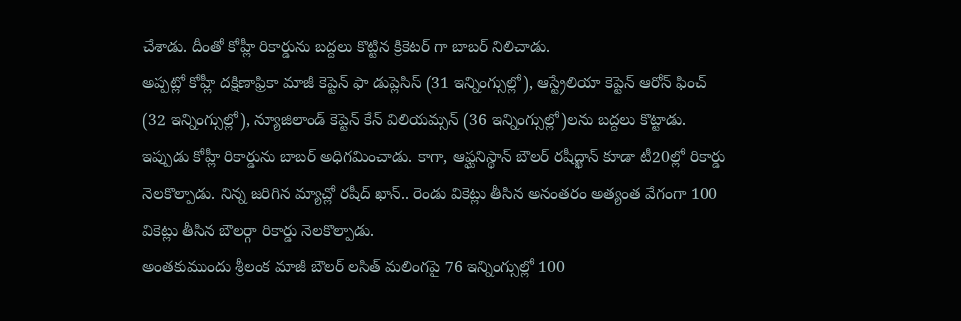చేశాడు. దీంతో కోహ్లీ రికార్డును బద్దలు కొట్టిన క్రికెటర్ గా బాబర్ నిలిచాడు.
అప్పట్లో కోహ్లీ దక్షిణాఫ్రికా మాజీ కెప్టెన్ ఫా డుప్లెసిస్ (31 ఇన్నింగ్సుల్లో), ఆస్ట్రేలియా కెప్టెన్ ఆరోన్ ఫించ్ (32 ఇన్నింగ్సుల్లో), న్యూజిలాండ్ కెప్టెన్ కేన్ విలియమ్సన్ (36 ఇన్నింగ్సుల్లో)లను బద్దలు కొట్టాడు. ఇప్పుడు కోహ్లీ రికార్డును బాబర్ అధిగమించాడు. కాగా, ఆఫ్ఘనిస్థాన్ బౌలర్ రషీద్ఖాన్ కూడా టీ20ల్లో రికార్డు నెలకొల్పాడు. నిన్న జరిగిన మ్యాచ్లో రషీద్ ఖాన్.. రెండు వికెట్లు తీసిన అనంతరం అత్యంత వేగంగా 100 వికెట్లు తీసిన బౌలర్గా రికార్డు నెలకొల్పాడు.
అంతకుముందు శ్రీలంక మాజీ బౌలర్ లసిత్ మలింగపై 76 ఇన్నింగ్సుల్లో 100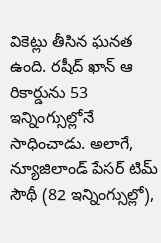వికెట్లు తీసిన ఘనత ఉంది. రషీద్ ఖాన్ ఆ రికార్డును 53 ఇన్నింగ్సుల్లోనే సాధించాడు. అలాగే, న్యూజిలాండ్ పేసర్ టిమ్ సౌథీ (82 ఇన్నింగ్సుల్లో),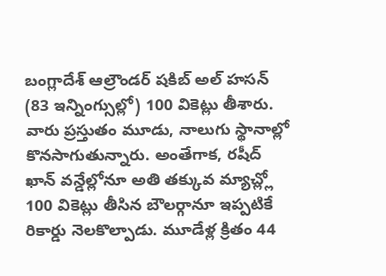బంగ్లాదేశ్ ఆల్రౌండర్ షకిబ్ అల్ హసన్ (83 ఇన్నింగ్సుల్లో) 100 వికెట్లు తీశారు.
వారు ప్రస్తుతం మూడు, నాలుగు స్థానాల్లో కొనసాగుతున్నారు. అంతేగాక, రషీద్ ఖాన్ వన్డేల్లోనూ అతి తక్కువ మ్యాచ్ల్లో 100 వికెట్లు తీసిన బౌలర్గానూ ఇప్పటికే రికార్డు నెలకొల్పాడు. మూడేళ్ల క్రితం 44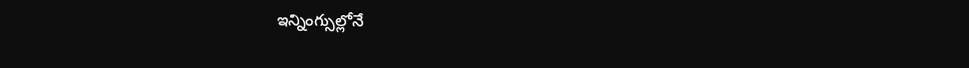ఇన్నింగ్సుల్లోనే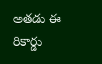అతడు ఈ రికార్డు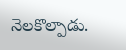నెలకొల్పాడు.